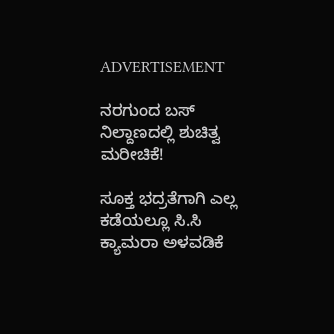ADVERTISEMENT

ನರಗುಂದ ಬಸ್‌ ನಿಲ್ದಾಣದಲ್ಲಿ ಶುಚಿತ್ವ ಮರೀಚಿಕೆ!

ಸೂಕ್ತ ಭದ್ರತೆಗಾಗಿ ಎಲ್ಲ ಕಡೆಯಲ್ಲೂ ಸಿ.ಸಿ ಕ್ಯಾಮರಾ ಅಳವಡಿಕೆ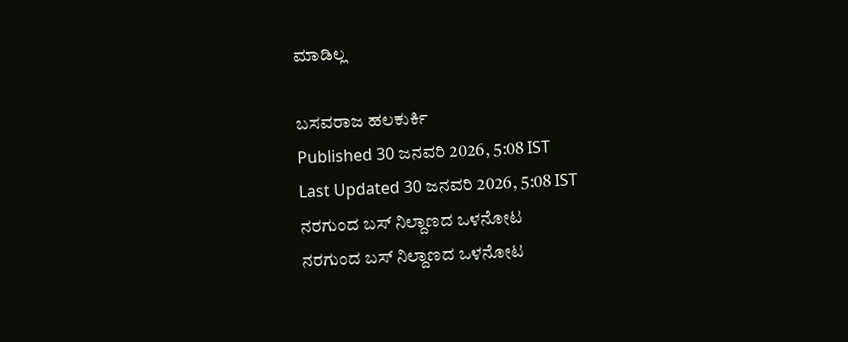ಮಾಡಿಲ್ಲ

ಬಸವರಾಜ ಹಲಕುರ್ಕಿ
Published 30 ಜನವರಿ 2026, 5:08 IST
Last Updated 30 ಜನವರಿ 2026, 5:08 IST
ನರಗುಂದ ಬಸ್ ನಿಲ್ದಾಣದ ಒಳನೋಟ
ನರಗುಂದ ಬಸ್ ನಿಲ್ದಾಣದ ಒಳನೋಟ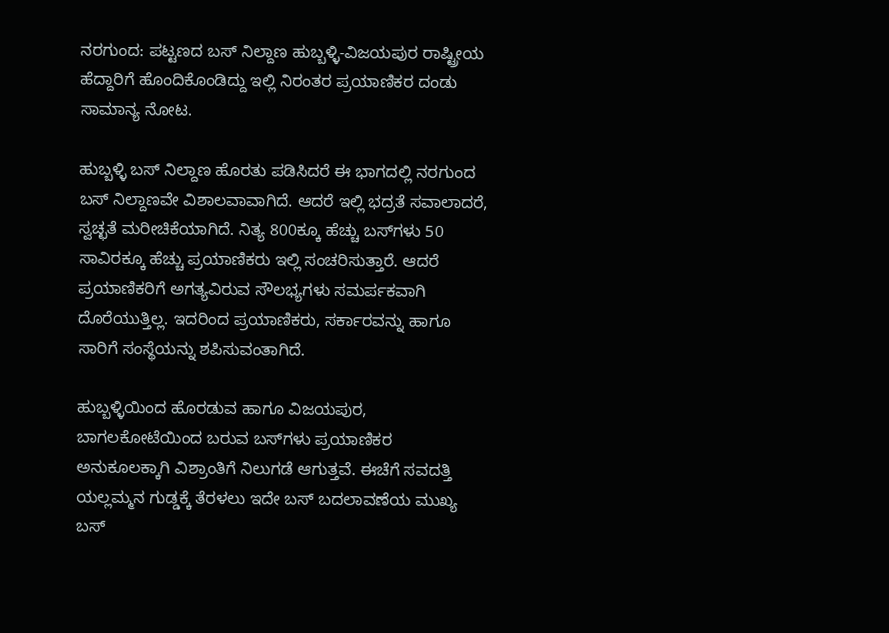ನರಗುಂದ: ಪಟ್ಟಣದ ಬಸ್ ನಿಲ್ದಾಣ ಹುಬ್ಬಳ್ಳಿ-ವಿಜಯಪುರ ರಾಷ್ಟ್ರೀಯ ಹೆದ್ದಾರಿಗೆ ಹೊಂದಿಕೊಂಡಿದ್ದು ಇಲ್ಲಿ ನಿರಂತರ ಪ್ರಯಾಣಿಕರ ದಂಡು ಸಾಮಾನ್ಯ ನೋಟ.

ಹುಬ್ಬಳ್ಳಿ ಬಸ್ ನಿಲ್ದಾಣ ಹೊರತು ಪಡಿಸಿದರೆ ಈ ಭಾಗದಲ್ಲಿ ನರಗುಂದ ಬಸ್ ನಿಲ್ದಾಣವೇ ವಿಶಾಲವಾವಾಗಿದೆ. ಆದರೆ ಇಲ್ಲಿ ಭದ್ರತೆ ಸವಾಲಾದರೆ, ಸ್ವಚ್ಛತೆ ಮರೀಚಿಕೆಯಾಗಿದೆ. ನಿತ್ಯ 800ಕ್ಕೂ ಹೆಚ್ಚು ಬಸ್‌ಗಳು 50 ಸಾವಿರಕ್ಕೂ ಹೆಚ್ಚು ಪ್ರಯಾಣಿಕರು ಇಲ್ಲಿ ಸಂಚರಿಸುತ್ತಾರೆ. ಆದರೆ ಪ್ರಯಾಣಿಕರಿಗೆ ಅಗತ್ಯವಿರುವ ಸೌಲಭ್ಯಗಳು ಸಮರ್ಪಕವಾಗಿ ದೊರೆಯುತ್ತಿಲ್ಲ. ಇದರಿಂದ ಪ್ರಯಾಣಿಕರು, ಸರ್ಕಾರವನ್ನು ಹಾಗೂ ಸಾರಿಗೆ ಸಂಸ್ಥೆಯನ್ನು ಶಪಿಸುವಂತಾಗಿದೆ.

ಹುಬ್ಬಳ್ಳಿಯಿಂದ ಹೊರಡುವ ಹಾಗೂ ವಿಜಯಪುರ, ಬಾಗಲಕೋಟೆಯಿಂದ ಬರುವ ಬಸ್‌ಗಳು ಪ್ರಯಾಣಿಕರ ಅನುಕೂಲಕ್ಕಾಗಿ ವಿಶ್ರಾಂತಿಗೆ ನಿಲುಗಡೆ ಆಗುತ್ತವೆ. ಈಚೆಗೆ ಸವದತ್ತಿ ಯಲ್ಲಮ್ಮನ ಗುಡ್ಡಕ್ಕೆ ತೆರಳಲು ಇದೇ ಬಸ್ ಬದಲಾವಣೆಯ ಮುಖ್ಯ ಬಸ್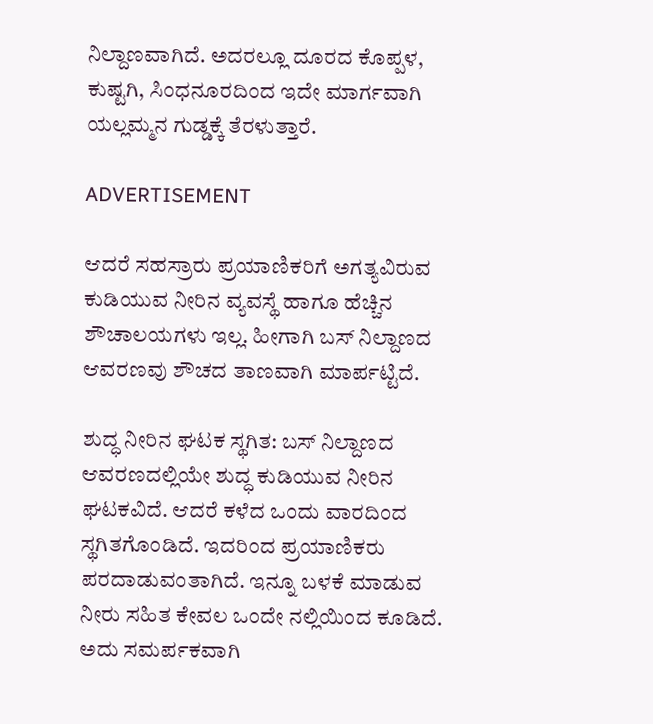ನಿಲ್ದಾಣವಾಗಿದೆ. ಅದರಲ್ಲೂ ದೂರದ ಕೊಪ್ಪಳ, ಕುಷ್ಟಗಿ, ಸಿಂಧನೂರದಿಂದ ಇದೇ ಮಾರ್ಗವಾಗಿ ಯಲ್ಲಮ್ಮನ ಗುಡ್ಡಕ್ಕೆ ತೆರಳುತ್ತಾರೆ.

ADVERTISEMENT

ಆದರೆ ಸಹಸ್ರಾರು ಪ್ರಯಾಣಿಕರಿಗೆ ಅಗತ್ಯವಿರುವ ಕುಡಿಯುವ ನೀರಿನ ವ್ಯವಸ್ಥೆ ಹಾಗೂ ಹೆಚ್ಚಿನ ಶೌಚಾಲಯಗಳು ಇಲ್ಲ. ಹೀಗಾಗಿ ಬಸ್‌ ನಿಲ್ದಾಣದ ಆವರಣವು ಶೌಚದ ತಾಣವಾಗಿ ಮಾರ್ಪಟ್ಟಿದೆ.

ಶುದ್ಧ ನೀರಿನ ಘಟಕ ಸ್ಥಗಿತ: ಬಸ್ ನಿಲ್ದಾಣದ ಆವರಣದಲ್ಲಿಯೇ ಶುದ್ಧ ಕುಡಿಯುವ ನೀರಿನ ಘಟಕವಿದೆ. ಆದರೆ ಕಳೆದ ಒಂದು ವಾರದಿಂದ ಸ್ಥಗಿತಗೊಂಡಿದೆ. ಇದರಿಂದ ಪ್ರಯಾಣಿಕರು ಪರದಾಡುವಂತಾಗಿದೆ. ಇನ್ನೂ ಬಳಕೆ ಮಾಡುವ ನೀರು ಸಹಿತ ಕೇವಲ ಒಂದೇ ನಲ್ಲಿಯಿಂದ ಕೂಡಿದೆ. ಅದು ಸಮರ್ಪಕವಾಗಿ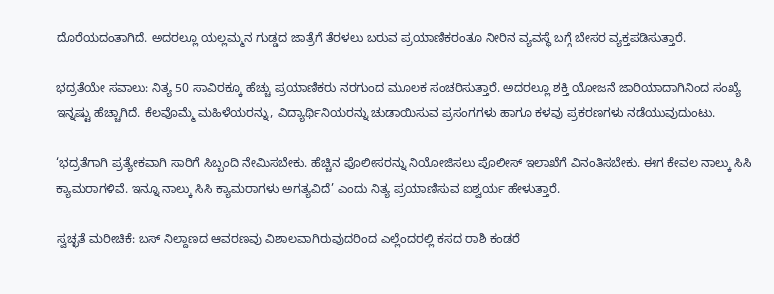ದೊರೆಯದಂತಾಗಿದೆ. ಅದರಲ್ಲೂ ಯಲ್ಲಮ್ಮನ ಗುಡ್ಡದ ಜಾತ್ರೆಗೆ ತೆರಳಲು ಬರುವ ಪ್ರಯಾಣಿಕರಂತೂ ನೀರಿನ ವ್ಯವಸ್ಥೆ ಬಗ್ಗೆ ಬೇಸರ ವ್ಯಕ್ತಪಡಿಸುತ್ತಾರೆ.

ಭದ್ರತೆಯೇ ಸವಾಲು: ನಿತ್ಯ 50 ಸಾವಿರಕ್ಕೂ ಹೆಚ್ಚು ಪ್ರಯಾಣಿಕರು ನರಗುಂದ ಮೂಲಕ ಸಂಚರಿಸುತ್ತಾರೆ. ಅದರಲ್ಲೂ ಶಕ್ತಿ ಯೋಜನೆ ಜಾರಿಯಾದಾಗಿನಿಂದ ಸಂಖ್ಯೆ ಇನ್ನಷ್ಟು ಹೆಚ್ಚಾಗಿದೆ. ಕೆಲವೊಮ್ಮೆ ಮಹಿಳೆಯರನ್ನು, ವಿದ್ಯಾರ್ಥಿನಿಯರನ್ನು ಚುಡಾಯಿಸುವ ಪ್ರಸಂಗಗಳು ಹಾಗೂ ಕಳವು ಪ್ರಕರಣಗಳು ನಡೆಯುವುದುಂಟು.

‘ಭದ್ರತೆಗಾಗಿ ಪ್ರತ್ಯೇಕವಾಗಿ ಸಾರಿಗೆ ಸಿಬ್ಬಂದಿ ನೇಮಿಸಬೇಕು. ಹೆಚ್ಚಿನ ಪೊಲೀಸರನ್ನು ನಿಯೋಜಿಸಲು ಪೊಲೀಸ್ ಇಲಾಖೆಗೆ ವಿನಂತಿಸಬೇಕು. ಈಗ ಕೇವಲ ನಾಲ್ಕು ಸಿಸಿ ಕ್ಯಾಮರಾಗಳಿವೆ. ಇನ್ನೂ ನಾಲ್ಕು ಸಿಸಿ ಕ್ಯಾಮರಾಗಳು ಅಗತ್ಯವಿದೆ’ ಎಂದು ನಿತ್ಯ ಪ್ರಯಾಣಿಸುವ ಐಶ್ವರ್ಯ ಹೇಳುತ್ತಾರೆ.

ಸ್ವಚ್ಛತೆ ಮರೀಚಿಕೆ: ಬಸ್ ನಿಲ್ದಾಣದ ಆವರಣವು ವಿಶಾಲವಾಗಿರುವುದರಿಂದ ಎಲ್ಲೆಂದರಲ್ಲಿ ಕಸದ ರಾಶಿ ಕಂಡರೆ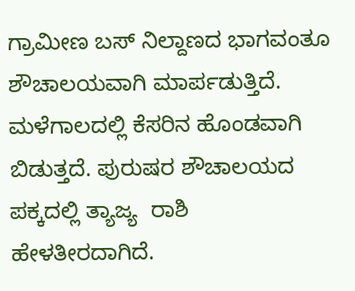ಗ್ರಾಮೀಣ ಬಸ್ ನಿಲ್ದಾಣದ ಭಾಗವಂತೂ ಶೌಚಾಲಯವಾಗಿ ಮಾರ್ಪಡುತ್ತಿದೆ. ಮಳೆಗಾಲದಲ್ಲಿ ಕೆಸರಿನ ಹೊಂಡವಾಗಿ ಬಿಡುತ್ತದೆ. ಪುರುಷರ ಶೌಚಾಲಯದ ಪಕ್ಕದಲ್ಲಿ ತ್ಯಾಜ್ಯ  ರಾಶಿ ಹೇಳತೀರದಾಗಿದೆ.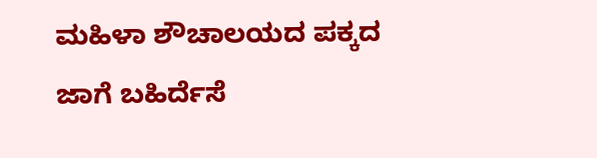ಮಹಿಳಾ ಶೌಚಾಲಯದ ಪಕ್ಕದ ಜಾಗೆ ಬಹಿರ್ದೆಸೆ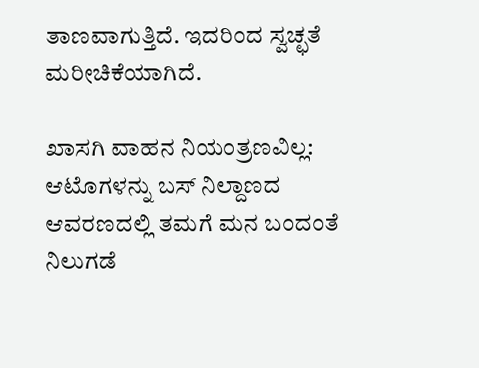ತಾಣವಾಗುತ್ತಿದೆ. ಇದರಿಂದ ಸ್ವಚ್ಛತೆ ಮರೀಚಿಕೆಯಾಗಿದೆ.

ಖಾಸಗಿ ವಾಹನ ನಿಯಂತ್ರಣವಿಲ್ಲ: ಆಟೊಗಳನ್ನು ಬಸ್ ನಿಲ್ದಾಣದ ಆವರಣದಲ್ಲಿ ತಮಗೆ ಮನ ಬಂದಂತೆ ನಿಲುಗಡೆ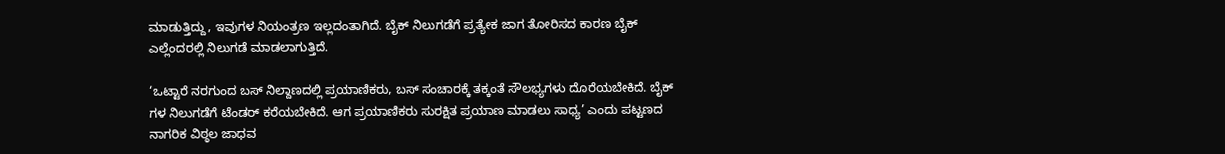ಮಾಡುತ್ತಿದ್ದು, ಇವುಗಳ ನಿಯಂತ್ರಣ ಇಲ್ಲದಂತಾಗಿದೆ. ಬೈಕ್‌ ನಿಲುಗಡೆಗೆ ಪ್ರತ್ಯೇಕ ಜಾಗ ತೋರಿಸದ ಕಾರಣ ಬೈಕ್ ಎಲ್ಲೆಂದರಲ್ಲಿ ನಿಲುಗಡೆ ಮಾಡಲಾಗುತ್ತಿದೆ.

‘ಒಟ್ಟಾರೆ ನರಗುಂದ ಬಸ್ ನಿಲ್ದಾಣದಲ್ಲಿ ಪ್ರಯಾಣಿಕರು, ಬಸ್ ಸಂಚಾರಕ್ಕೆ ತಕ್ಕಂತೆ ಸೌಲಭ್ಯಗಳು ದೊರೆಯಬೇಕಿದೆ. ಬೈಕ್ ಗಳ ನಿಲುಗಡೆಗೆ ಟೆಂಡರ್ ಕರೆಯಬೇಕಿದೆ. ಆಗ ಪ್ರಯಾಣಿಕರು ಸುರಕ್ಷಿತ ಪ್ರಯಾಣ ಮಾಡಲು ಸಾಧ್ಯ’ ಎಂದು ಪಟ್ಟಣದ ನಾಗರಿಕ ವಿಠ್ಠಲ ಜಾಧವ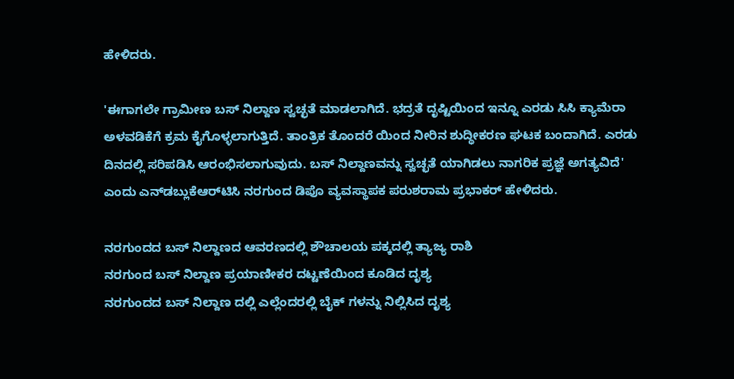ಹೇಳಿದರು.

'ಈಗಾಗಲೇ ಗ್ರಾಮೀಣ ಬಸ್ ನಿಲ್ದಾಣ ಸ್ವಚ್ಛತೆ ಮಾಡಲಾಗಿದೆ. ಭದ್ರತೆ ದೃಷ್ಟಿಯಿಂದ ಇನ್ನೂ ಎರಡು ಸಿಸಿ ಕ್ಯಾಮೆರಾ ಅಳವಡಿಕೆಗೆ ಕ್ರಮ ಕೈಗೊಳ್ಳಲಾಗುತ್ತಿದೆ. ತಾಂತ್ರಿಕ ತೊಂದರೆ ಯಿಂದ ನೀರಿನ ಶುದ್ಧೀಕರಣ ಘಟಕ ಬಂದಾಗಿದೆ. ಎರಡು ದಿನದಲ್ಲಿ ಸರಿಪಡಿಸಿ ಆರಂಭಿಸಲಾಗುವುದು. ಬಸ್ ನಿಲ್ದಾಣವನ್ನು ಸ್ವಚ್ಛತೆ ಯಾಗಿಡಲು ನಾಗರಿಕ ಪ್ರಜ್ಞೆ ಅಗತ್ಯವಿದೆ' ಎಂದು ಎನ್‌ಡಬ್ಲುಕೆಆರ್‌ಟಿಸಿ ನರಗುಂದ ಡಿಪೊ ವ್ಯವಸ್ಥಾಪಕ ಪರುಶರಾಮ ಪ್ರಭಾಕರ್ ಹೇಳಿದರು.

ನರಗುಂದದ ಬಸ್ ನಿಲ್ದಾಣದ ಆವರಣದಲ್ಲಿ ಶೌಚಾಲಯ ಪಕ್ಕದಲ್ಲಿ ತ್ಯಾಜ್ಯ ರಾಶಿ
ನರಗುಂದ ಬಸ್ ನಿಲ್ದಾಣ ಪ್ರಯಾಣೀಕರ ದಟ್ಟಣೆಯಿಂದ ಕೂಡಿದ ದೃಶ್ಯ
ನರಗುಂದದ ಬಸ್ ನಿಲ್ದಾಣ ದಲ್ಲಿ ಎಲ್ಲೆಂದರಲ್ಲಿ ಬೈಕ್ ಗಳನ್ನು ನಿಲ್ಲಿಸಿದ ದೃಶ್ಯ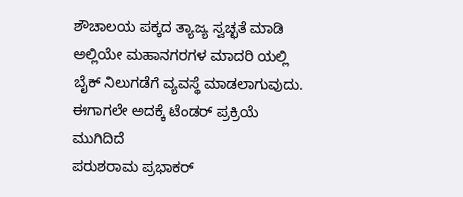ಶೌಚಾಲಯ ಪಕ್ಕದ ತ್ಯಾಜ್ಯ ಸ್ವಚ್ಛತೆ ಮಾಡಿ ಅಲ್ಲಿಯೇ ಮಹಾನಗರಗಳ ಮಾದರಿ ಯಲ್ಲಿ ಬೈಕ್ ನಿಲುಗಡೆಗೆ ವ್ಯವಸ್ಥೆ ಮಾಡಲಾಗುವುದು. ಈಗಾಗಲೇ ಅದಕ್ಕೆ ಟೆಂಡರ್ ಪ್ರಕ್ರಿಯೆ ಮುಗಿದಿದೆ
ಪರುಶರಾಮ ಪ್ರಭಾಕರ್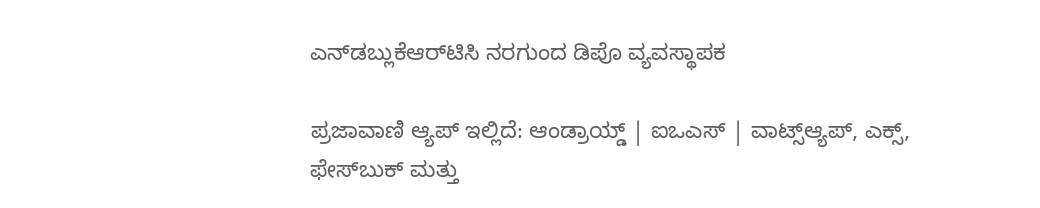ಎನ್‌ಡಬ್ಲುಕೆಆರ್‌ಟಿಸಿ ನರಗುಂದ ಡಿಪೊ ವ್ಯವಸ್ಥಾಪಕ

ಪ್ರಜಾವಾಣಿ ಆ್ಯಪ್ ಇಲ್ಲಿದೆ: ಆಂಡ್ರಾಯ್ಡ್ | ಐಒಎಸ್ | ವಾಟ್ಸ್ಆ್ಯಪ್, ಎಕ್ಸ್, ಫೇಸ್‌ಬುಕ್ ಮತ್ತು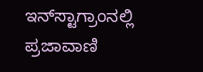ಇನ್‌ಸ್ಟಾಗ್ರಾಂನಲ್ಲಿ ಪ್ರಜಾವಾಣಿ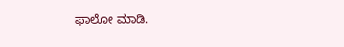ಫಾಲೋ ಮಾಡಿ.